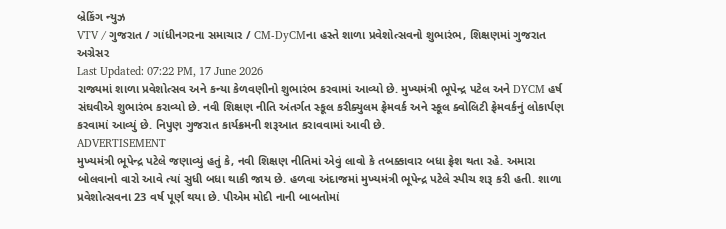બ્રેકિંગ ન્યુઝ
VTV / ગુજરાત / ગાંધીનગરના સમાચાર / CM-DyCMના હસ્તે શાળા પ્રવેશોત્સવનો શુભારંભ, શિક્ષણમાં ગુજરાત અગ્રેસર
Last Updated: 07:22 PM, 17 June 2026
રાજ્યમાં શાળા પ્રવેશોત્સવ અને કન્યા કેળવણીનો શુભારંભ કરવામાં આવ્યો છે. મુખ્યમંત્રી ભૂપેન્દ્ર પટેલ અને DYCM હર્ષ સંઘવીએ શુભારંભ કરાવ્યો છે. નવી શિક્ષણ નીતિ અંતર્ગત સ્કૂલ કરીક્યુલમ ફ્રેમવર્ક અને સ્કૂલ ક્વોલિટી ફ્રેમવર્કનું લોકાર્પણ કરવામાં આવ્યું છે. નિપુણ ગુજરાત કાર્યક્રમની શરૂઆત કરાવવામાં આવી છે.
ADVERTISEMENT
મુખ્યમંત્રી ભૂપેન્દ્ર પટેલે જણાવ્યું હતું કે, નવી શિક્ષણ નીતિમાં એવું લાવો કે તબક્કાવાર બધા ફ્રેશ થતા રહે. અમારા બોલવાનો વારો આવે ત્યાં સુધી બધા થાકી જાય છે. હળવા અંદાજમાં મુખ્યમંત્રી ભૂપેન્દ્ર પટેલે સ્પીચ શરૂ કરી હતી. શાળા પ્રવેશોત્સવના 23 વર્ષ પૂર્ણ થયા છે. પીએમ મોદી નાની બાબતોમાં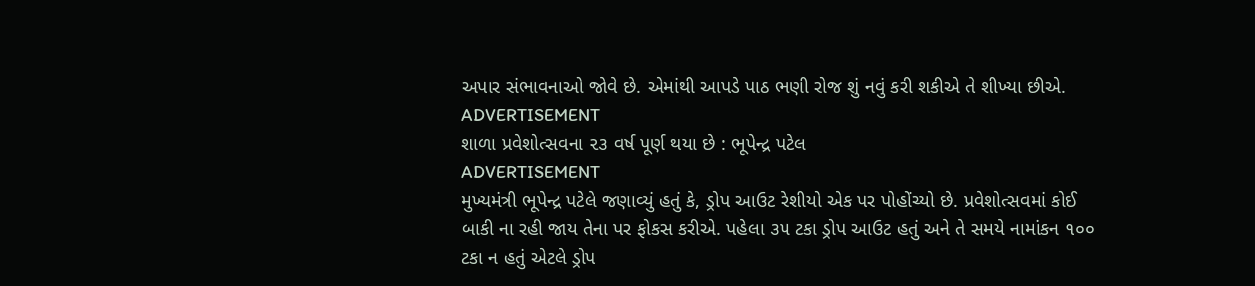અપાર સંભાવનાઓ જોવે છે. એમાંથી આપડે પાઠ ભણી રોજ શું નવું કરી શકીએ તે શીખ્યા છીએ.
ADVERTISEMENT
શાળા પ્રવેશોત્સવના ૨૩ વર્ષ પૂર્ણ થયા છે : ભૂપેન્દ્ર પટેલ
ADVERTISEMENT
મુખ્યમંત્રી ભૂપેન્દ્ર પટેલે જણાવ્યું હતું કે, ડ્રોપ આઉટ રેશીયો એક પર પોહોંચ્યો છે. પ્રવેશોત્સવમાં કોઈ બાકી ના રહી જાય તેના પર ફોકસ કરીએ. પહેલા ૩૫ ટકા ડ્રોપ આઉટ હતું અને તે સમયે નામાંકન ૧૦૦ ટકા ન હતું એટલે ડ્રોપ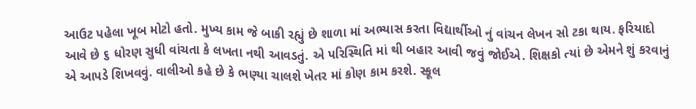આઉટ પહેલા ખૂબ મોટો હતો. મુખ્ય કામ જે બાકી રહ્યું છે શાળા માં અભ્યાસ કરતા વિદ્યાર્થીઓ નું વાંચન લેખન સો ટકા થાય. ફરિયાદો આવે છે ૬ ધોરણ સુધી વાંચતા કે લખતા નથી આવડતું. એ પરિસ્થિતિ માં થી બહાર આવી જવું જોઈએ. શિક્ષકો ત્યાં છે એમને શું કરવાનું એ આપડે શિખવવું. વાલીઓ કહે છે કે ભણ્યા ચાલશે ખેતર માં કોણ કામ કરશે. સ્કૂલ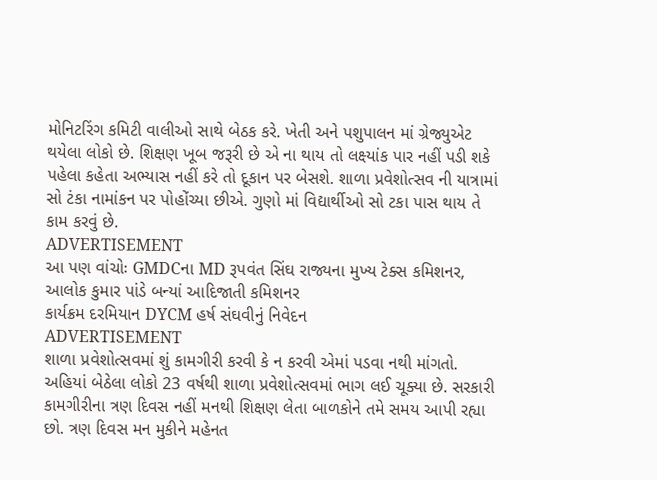મોનિટરિંગ કમિટી વાલીઓ સાથે બેઠક કરે. ખેતી અને પશુપાલન માં ગ્રેજ્યુએટ થયેલા લોકો છે. શિક્ષણ ખૂબ જરૂરી છે એ ના થાય તો લક્ષ્યાંક પાર નહીં પડી શકે પહેલા કહેતા અભ્યાસ નહીં કરે તો દૂકાન પર બેસશે. શાળા પ્રવેશોત્સવ ની યાત્રામાં સો ટંકા નામાંકન પર પોહોંચ્યા છીએ. ગુણો માં વિદ્યાર્થીઓ સો ટકા પાસ થાય તે કામ કરવું છે.
ADVERTISEMENT
આ પણ વાંચોઃ GMDCના MD રૂપવંત સિંઘ રાજ્યના મુખ્ય ટેક્સ કમિશનર, આલોક કુમાર પાંડે બન્યાં આદિજાતી કમિશનર
કાર્યક્રમ દરમિયાન DYCM હર્ષ સંઘવીનું નિવેદન
ADVERTISEMENT
શાળા પ્રવેશોત્સવમાં શું કામગીરી કરવી કે ન કરવી એમાં પડવા નથી માંગતો. અહિયાં બેઠેલા લોકો 23 વર્ષથી શાળા પ્રવેશોત્સવમાં ભાગ લઈ ચૂક્યા છે. સરકારી કામગીરીના ત્રણ દિવસ નહીં મનથી શિક્ષણ લેતા બાળકોને તમે સમય આપી રહ્યા છો. ત્રણ દિવસ મન મુકીને મહેનત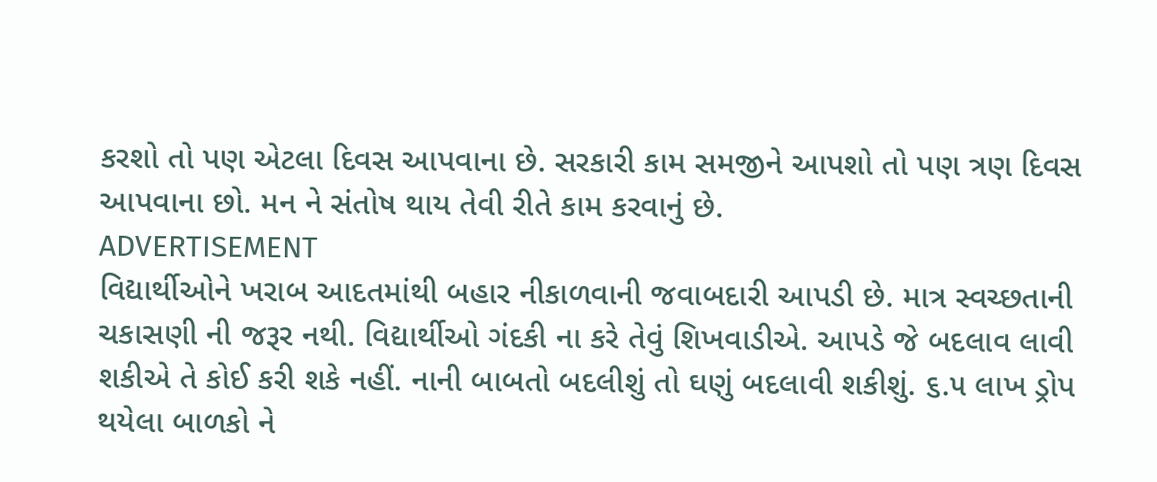કરશો તો પણ એટલા દિવસ આપવાના છે. સરકારી કામ સમજીને આપશો તો પણ ત્રણ દિવસ આપવાના છો. મન ને સંતોષ થાય તેવી રીતે કામ કરવાનું છે.
ADVERTISEMENT
વિદ્યાર્થીઓને ખરાબ આદતમાંથી બહાર નીકાળવાની જવાબદારી આપડી છે. માત્ર સ્વચ્છતાની ચકાસણી ની જરૂર નથી. વિદ્યાર્થીઓ ગંદકી ના કરે તેવું શિખવાડીએ. આપડે જે બદલાવ લાવી શકીએ તે કોઈ કરી શકે નહીં. નાની બાબતો બદલીશું તો ઘણું બદલાવી શકીશું. ૬.૫ લાખ ડ્રોપ થયેલા બાળકો ને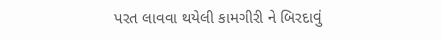પરત લાવવા થયેલી કામગીરી ને બિરદાવું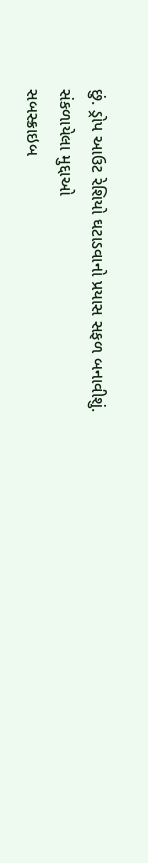છું. ડ્રોપ આઉટ રેશિયો ઘટાડવાનો પ્રયાસ સફળ બનાવીશું.
સંકળાયેલા મુદ્દાઓ
સબસ્ક્રાઇબ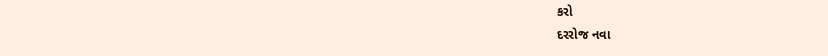કરો
દરરોજ નવા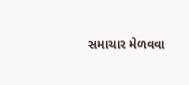સમાચાર મેળવવા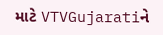માટે VTVGujaratiને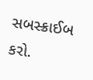સબસ્ક્રાઈબ કરો.